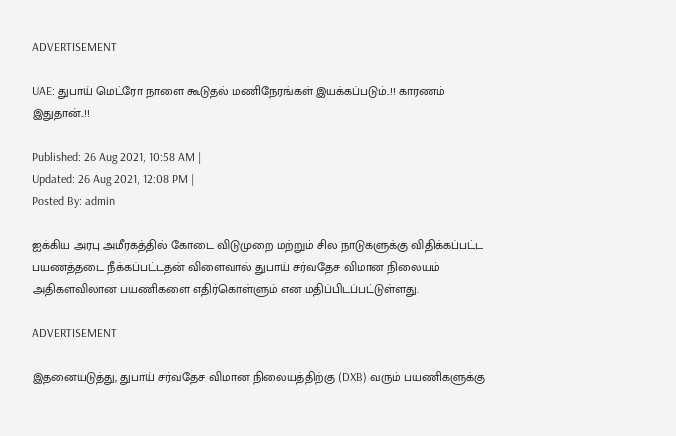ADVERTISEMENT

UAE: துபாய் மெட்ரோ நாளை கூடுதல் மணிநேரங்கள் இயக்கப்படும்..!! காரணம் இதுதான்..!!

Published: 26 Aug 2021, 10:58 AM |
Updated: 26 Aug 2021, 12:08 PM |
Posted By: admin

ஐக்கிய அரபு அமீரகத்தில் கோடை விடுமுறை மற்றும் சில நாடுகளுக்கு விதிக்கப்பட்ட பயணத்தடை நீக்கப்பட்டதன் விளைவால் துபாய் சர்வதேச விமான நிலையம் அதிகளவிலான பயணிகளை எதிர்கொள்ளும் என மதிப்பிடப்பட்டுள்ளது.

ADVERTISEMENT

இதனையடுத்து, துபாய் சர்வதேச விமான நிலையத்திற்கு (DXB) வரும் பயணிகளுக்கு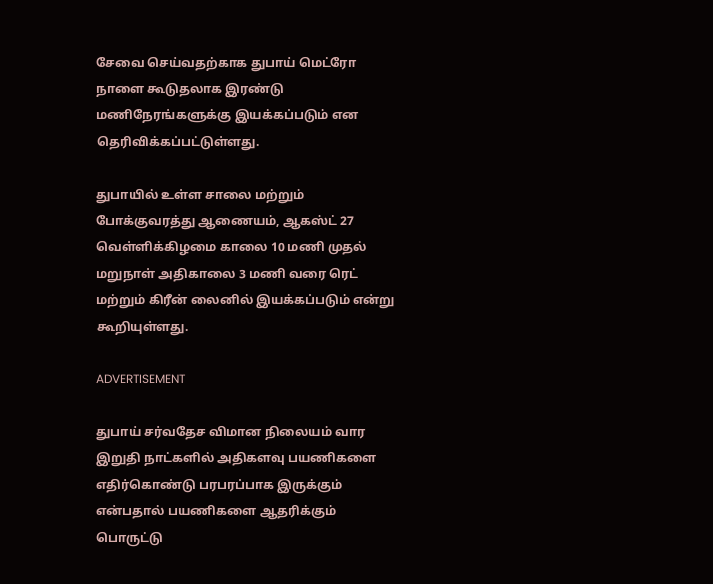சேவை செய்வதற்காக துபாய் மெட்ரோ நாளை கூடுதலாக இரண்டு மணிநேரங்களுக்கு இயக்கப்படும் என தெரிவிக்கப்பட்டுள்ளது.

துபாயில் உள்ள சாலை மற்றும் போக்குவரத்து ஆணையம், ஆகஸ்ட் 27 வெள்ளிக்கிழமை காலை 10 மணி முதல் மறுநாள் அதிகாலை 3 மணி வரை ரெட் மற்றும் கிரீன் லைனில் இயக்கப்படும் என்று கூறியுள்ளது.

ADVERTISEMENT

துபாய் சர்வதேச விமான நிலையம் வார இறுதி நாட்களில் அதிகளவு பயணிகளை எதிர்கொண்டு பரபரப்பாக இருக்கும் என்பதால் பயணிகளை ஆதரிக்கும் பொருட்டு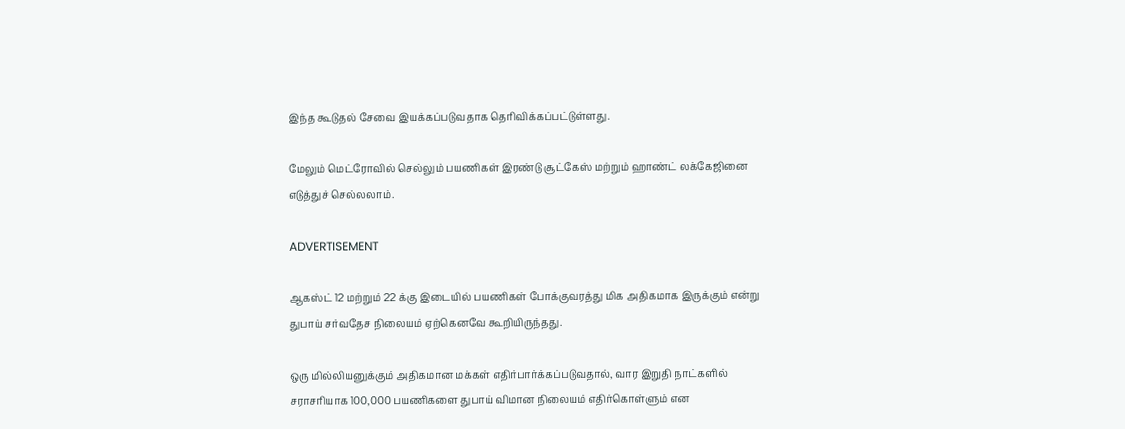இந்த கூடுதல் சேவை இயக்கப்படுவதாக தெரிவிக்கப்பட்டுள்ளது.

மேலும் மெட்ரோவில் செல்லும் பயணிகள் இரண்டு சூட்கேஸ் மற்றும் ஹாண்ட் லக்கேஜினை எடுத்துச் செல்லலாம்.

ADVERTISEMENT

ஆகஸ்ட் 12 மற்றும் 22 க்கு இடையில் பயணிகள் போக்குவரத்து மிக அதிகமாக இருக்கும் என்று துபாய் சர்வதேச நிலையம் ஏற்கெனவே கூறியிருந்தது.

ஒரு மில்லியனுக்கும் அதிகமான மக்கள் எதிர்பார்க்கப்படுவதால், வார இறுதி நாட்களில் சராசரியாக 100,000 பயணிகளை துபாய் விமான நிலையம் எதிர்கொள்ளும் என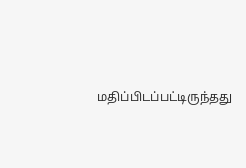மதிப்பிடப்பட்டிருந்தது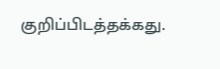குறிப்பிடத்தக்கது.